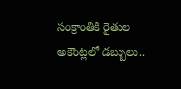సంక్రాంతికి రైతుల అకౌంట్లలో డబ్బులు..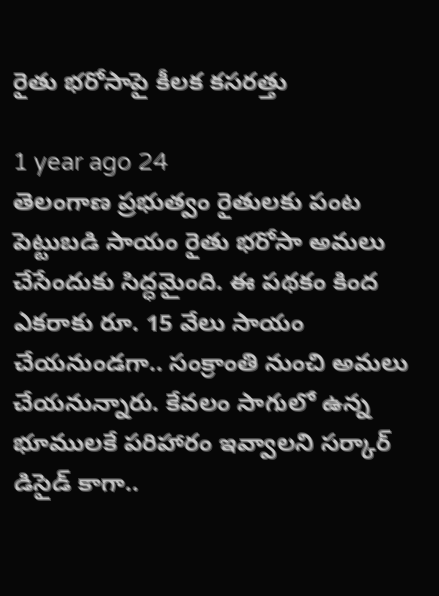రైతు భరోసాపై కీలక కసరత్తు

1 year ago 24
తెలంగాణ ప్రభుత్వం రైతులకు పంట పెట్టుబడి సాయం రైతు భరోసా అమలు చేసేందుకు సిద్ధమైంది. ఈ పథకం కింద ఎకరాకు రూ. 15 వేలు సాయం చేయనుండగా.. సంక్రాంతి నుంచి అమలు చేయనున్నారు. కేవలం సాగులో ఉన్న భూములకే పరిహారం ఇవ్వాలని సర్కార్ డిసైడ్ కాగా..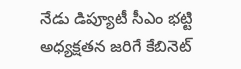నేడు డిప్యూటీ సీఎం భట్టి అధ్యక్షతన జరిగే కేబినెట్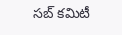సబ్ కమిటీ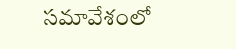సమావేశంలో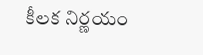కీలక నిర్ణయం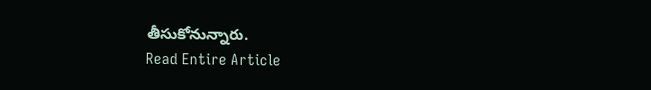తీసుకోనున్నారు.
Read Entire Article